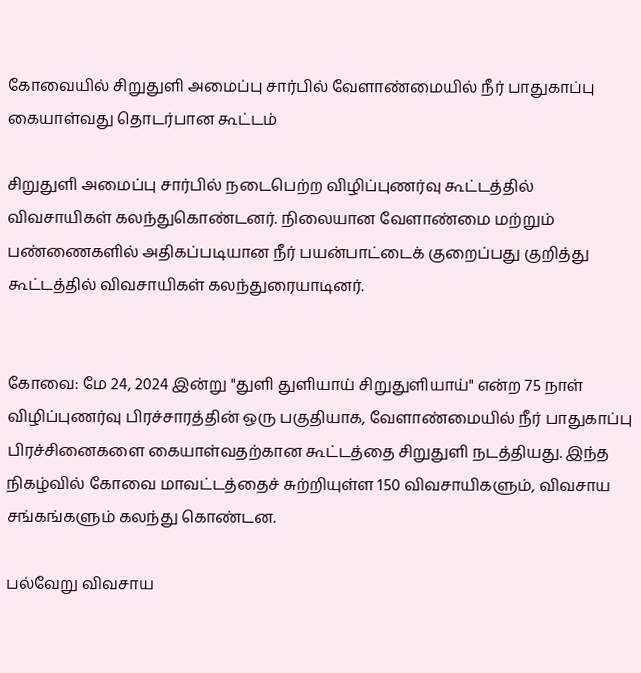கோவையில் சிறுதுளி அமைப்பு சார்பில் வேளாண்மையில் நீர் பாதுகாப்பு கையாள்வது தொடர்பான கூட்டம்

சிறுதுளி அமைப்பு சார்பில் நடைபெற்ற விழிப்புணர்வு கூட்டத்தில் விவசாயிகள் கலந்துகொண்டனர். நிலையான வேளாண்மை மற்றும் பண்ணைகளில் அதிகப்படியான நீர் பயன்பாட்டைக் குறைப்பது குறித்து கூட்டத்தில் விவசாயிகள் கலந்துரையாடினர்.


கோவை: மே 24, 2024 இன்று "துளி துளியாய் சிறுதுளியாய்" என்ற 75 நாள் விழிப்புணர்வு பிரச்சாரத்தின் ஒரு பகுதியாக, வேளாண்மையில் நீர் பாதுகாப்பு பிரச்சினைகளை கையாள்வதற்கான கூட்டத்தை சிறுதுளி நடத்தியது. இந்த நிகழ்வில் கோவை மாவட்டத்தைச் சுற்றியுள்ள 150 விவசாயிகளும், விவசாய சங்கங்களும் கலந்து கொண்டன.

பல்வேறு விவசாய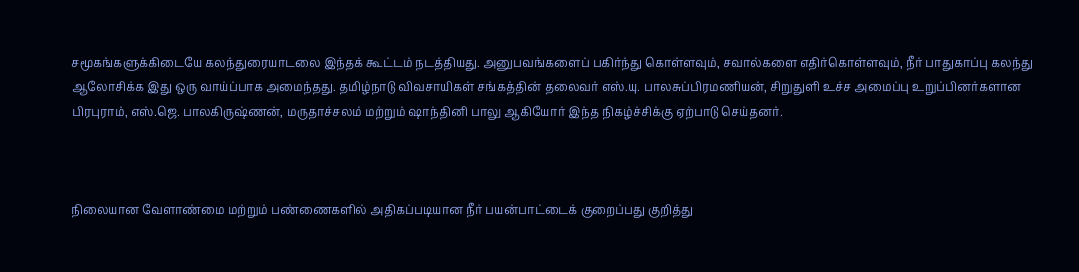சமூகங்களுக்கிடையே கலந்துரையாடலை இந்தக் கூட்டம் நடத்தியது. அனுபவங்களைப் பகிர்ந்து கொள்ளவும், சவால்களை எதிர்கொள்ளவும், நீர் பாதுகாப்பு கலந்து ஆலோசிக்க இது ஒரு வாய்ப்பாக அமைந்தது. தமிழ்நாடு விவசாயிகள் சங்கத்தின் தலைவர் எஸ்.யு. பாலசுப்பிரமணியன், சிறுதுளி உச்ச அமைப்பு உறுப்பினர்களான பிரபுராம், எஸ்.ஜெ. பாலகிருஷ்ணன், மருதாச்சலம் மற்றும் ஷாந்தினி பாலு ஆகியோர் இந்த நிகழ்ச்சிக்கு ஏற்பாடு செய்தனர்.



நிலையான வேளாண்மை மற்றும் பண்ணைகளில் அதிகப்படியான நீர் பயன்பாட்டைக் குறைப்பது குறித்து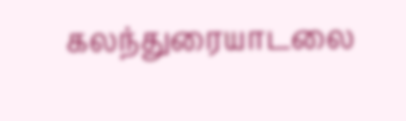கலந்துரையாடலை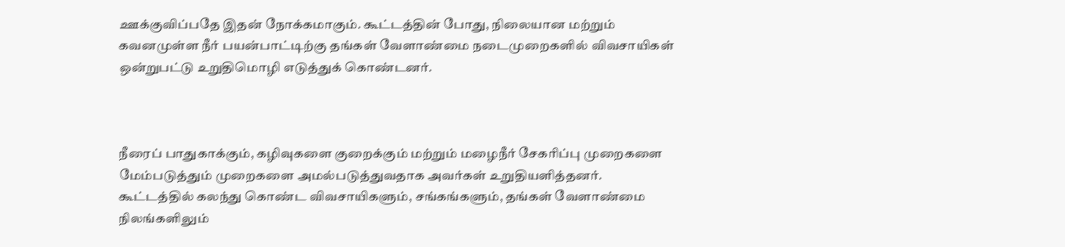ஊக்குவிப்பதே இதன் நோக்கமாகும். கூட்டத்தின் போது, நிலையான மற்றும் கவனமுள்ள நீர் பயன்பாட்டிற்கு தங்கள் வேளாண்மை நடைமுறைகளில் விவசாயிகள் ஒன்றுபட்டு உறுதிமொழி எடுத்துக் கொண்டனர்.



நீரைப் பாதுகாக்கும், கழிவுகளை குறைக்கும் மற்றும் மழைநீர் சேகரிப்பு முறைகளை மேம்படுத்தும் முறைகளை அமல்படுத்துவதாக அவர்கள் உறுதியளித்தனர். கூட்டத்தில் கலந்து கொண்ட விவசாயிகளும், சங்கங்களும், தங்கள் வேளாண்மை நிலங்களிலும்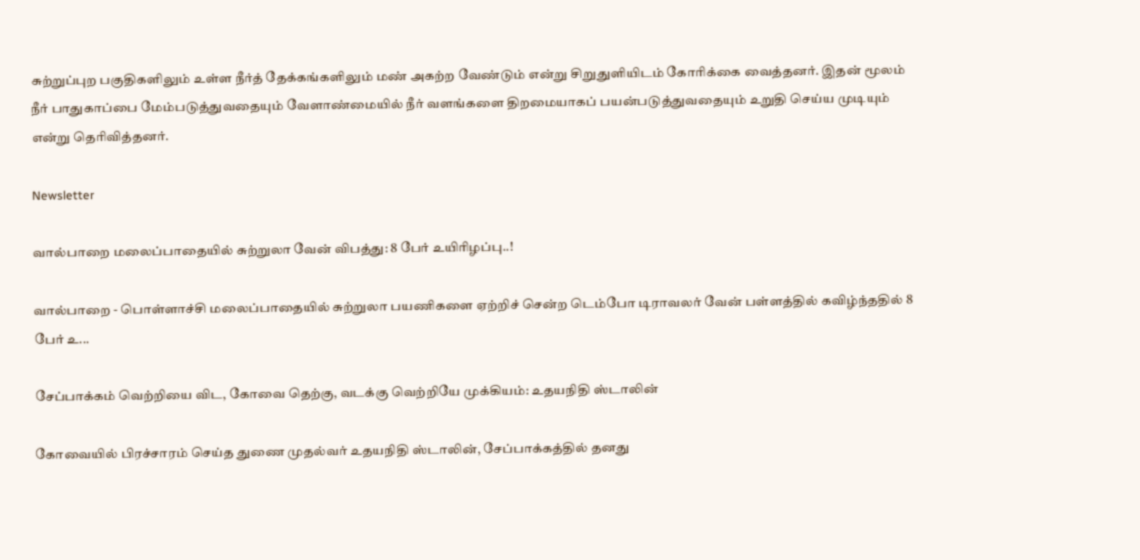சுற்றுப்புற பகுதிகளிலும் உள்ள நீர்த் தேக்கங்களிலும் மண் அகற்ற வேண்டும் என்று சிறுதுளியிடம் கோரிக்கை வைத்தனர். இதன் மூலம் நீர் பாதுகாப்பை மேம்படுத்துவதையும் வேளாண்மையில் நீர் வளங்களை திறமையாகப் பயன்படுத்துவதையும் உறுதி செய்ய முடியும் என்று தெரிவித்தனர்.

Newsletter

வால்பாறை மலைப்பாதையில் சுற்றுலா வேன் விபத்து: 8 பேர் உயிரிழப்பு..!

வால்பாறை - பொள்ளாச்சி மலைப்பாதையில் சுற்றுலா பயணிகளை ஏற்றிச் சென்ற டெம்போ டிராவலர் வேன் பள்ளத்தில் கவிழ்ந்ததில் 8 பேர் உ...

சேப்பாக்கம் வெற்றியை விட, கோவை தெற்கு, வடக்கு வெற்றியே முக்கியம்: உதயநிதி ஸ்டாலின்

கோவையில் பிரச்சாரம் செய்த துணை முதல்வர் உதயநிதி ஸ்டாலின், சேப்பாக்கத்தில் தனது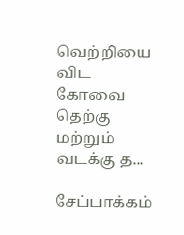வெற்றியை விட கோவை தெற்கு மற்றும் வடக்கு த...

சேப்பாக்கம்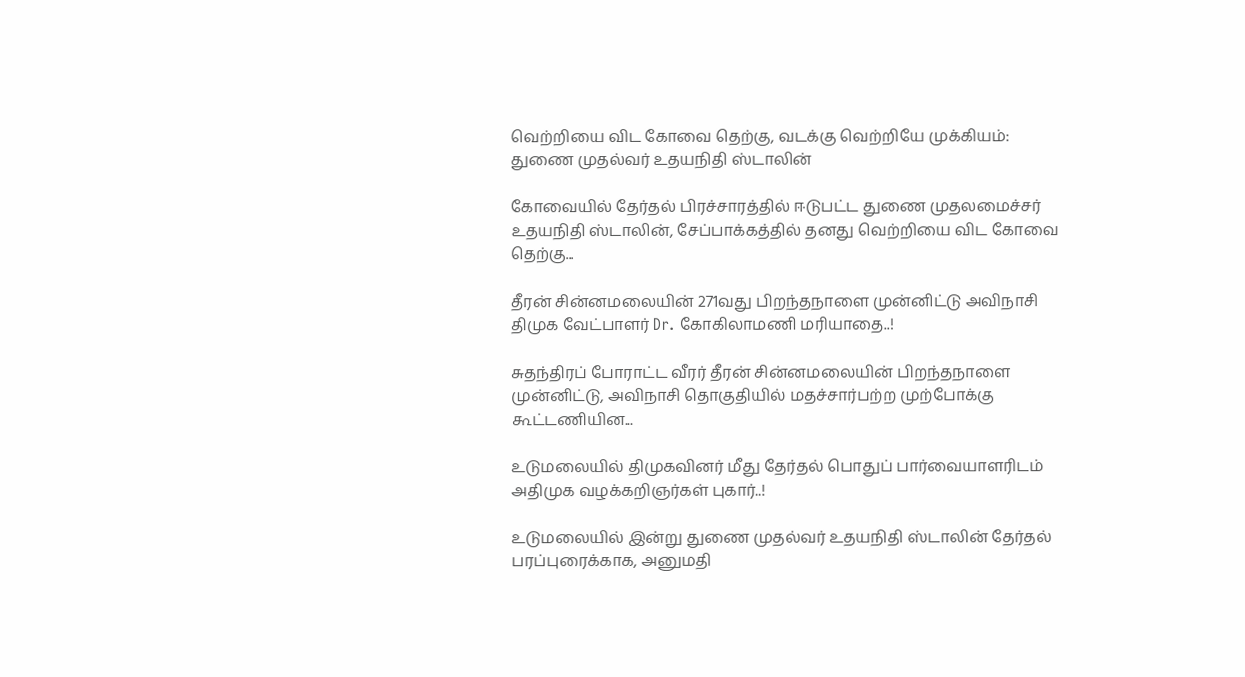வெற்றியை விட கோவை தெற்கு, வடக்கு வெற்றியே முக்கியம்: துணை முதல்வர் உதயநிதி ஸ்டாலின்

கோவையில் தேர்தல் பிரச்சாரத்தில் ஈடுபட்ட துணை முதலமைச்சர் உதயநிதி ஸ்டாலின், சேப்பாக்கத்தில் தனது வெற்றியை விட கோவை தெற்கு...

தீரன் சின்னமலையின் 271வது பிறந்தநாளை முன்னிட்டு அவிநாசி திமுக வேட்பாளர் Dr. கோகிலாமணி மரியாதை..!

சுதந்திரப் போராட்ட வீரர் தீரன் சின்னமலையின் பிறந்தநாளை முன்னிட்டு, அவிநாசி தொகுதியில் மதச்சார்பற்ற முற்போக்கு கூட்டணியின...

உடுமலையில் திமுகவினர் மீது தேர்தல் பொதுப் பார்வையாளரிடம் அதிமுக வழக்கறிஞர்கள் புகார்..!

உடுமலையில் இன்று துணை முதல்வர் உதயநிதி ஸ்டாலின் தேர்தல் பரப்புரைக்காக, அனுமதி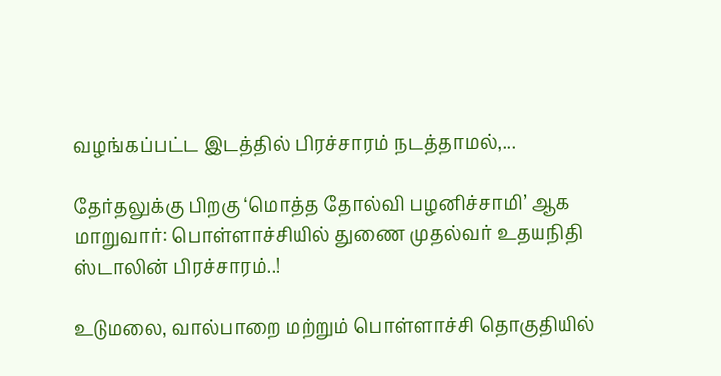வழங்கப்பட்ட இடத்தில் பிரச்சாரம் நடத்தாமல்,...

தேர்தலுக்கு பிறகு ‘மொத்த தோல்வி பழனிச்சாமி’ ஆக மாறுவார்: பொள்ளாச்சியில் துணை முதல்வர் உதயநிதி ஸ்டாலின் பிரச்சாரம்..!

உடுமலை, வால்பாறை மற்றும் பொள்ளாச்சி தொகுதியில்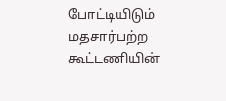போட்டியிடும் மதசார்பற்ற கூட்டணியின்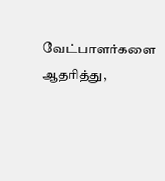வேட்பாளர்களை ஆதரித்து,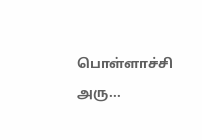பொள்ளாச்சி அரு...